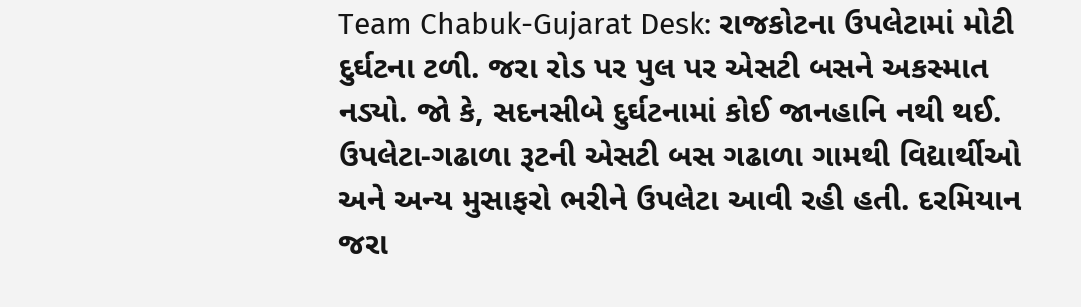Team Chabuk-Gujarat Desk: રાજકોટના ઉપલેટામાં મોટી દુર્ઘટના ટળી. જરા રોડ પર પુલ પર એસટી બસને અકસ્માત નડ્યો. જો કે, સદનસીબે દુર્ઘટનામાં કોઈ જાનહાનિ નથી થઈ. ઉપલેટા-ગઢાળા રૂટની એસટી બસ ગઢાળા ગામથી વિદ્યાર્થીઓ અને અન્ય મુસાફરો ભરીને ઉપલેટા આવી રહી હતી. દરમિયાન જરા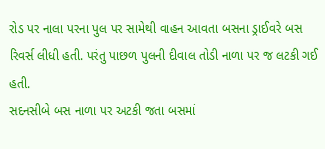રોડ પર નાલા પરના પુલ પર સામેથી વાહન આવતા બસના ડ્રાઈવરે બસ રિવર્સ લીધી હતી. પરંતુ પાછળ પુલની દીવાલ તોડી નાળા પર જ લટકી ગઈ હતી.
સદનસીબે બસ નાળા પર અટકી જતા બસમાં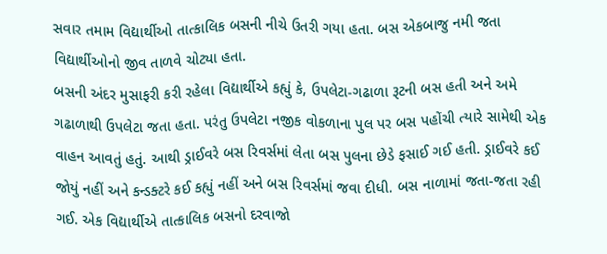સવાર તમામ વિદ્યાર્થીઓ તાત્કાલિક બસની નીચે ઉતરી ગયા હતા. બસ એકબાજુ નમી જતા વિદ્યાર્થીઓનો જીવ તાળવે ચોટ્યા હતા.
બસની અંદર મુસાફરી કરી રહેલા વિદ્યાર્થીએ કહ્યું કે, ઉપલેટા-ગઢાળા રૂટની બસ હતી અને અમે ગઢાળાથી ઉપલેટા જતા હતા. પરંતુ ઉપલેટા નજીક વોકળાના પુલ પર બસ પહોંચી ત્યારે સામેથી એક વાહન આવતું હતું. આથી ડ્રાઈવરે બસ રિવર્સમાં લેતા બસ પુલના છેડે ફસાઈ ગઈ હતી. ડ્રાઈવરે કઈ જોયું નહીં અને કન્ડક્ટરે કઈ કહ્યું નહીં અને બસ રિવર્સમાં જવા દીધી. બસ નાળામાં જતા-જતા રહી ગઈ. એક વિદ્યાર્થીએ તાત્કાલિક બસનો દરવાજો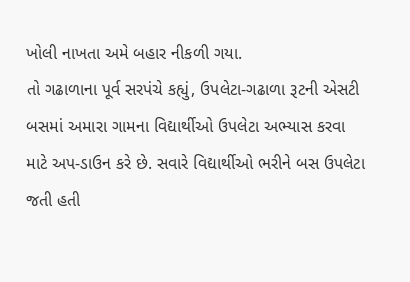ખોલી નાખતા અમે બહાર નીકળી ગયા.
તો ગઢાળાના પૂર્વ સરપંચે કહ્યું, ઉપલેટા-ગઢાળા રૂટની એસટી બસમાં અમારા ગામના વિદ્યાર્થીઓ ઉપલેટા અભ્યાસ કરવા માટે અપ-ડાઉન કરે છે. સવારે વિદ્યાર્થીઓ ભરીને બસ ઉપલેટા જતી હતી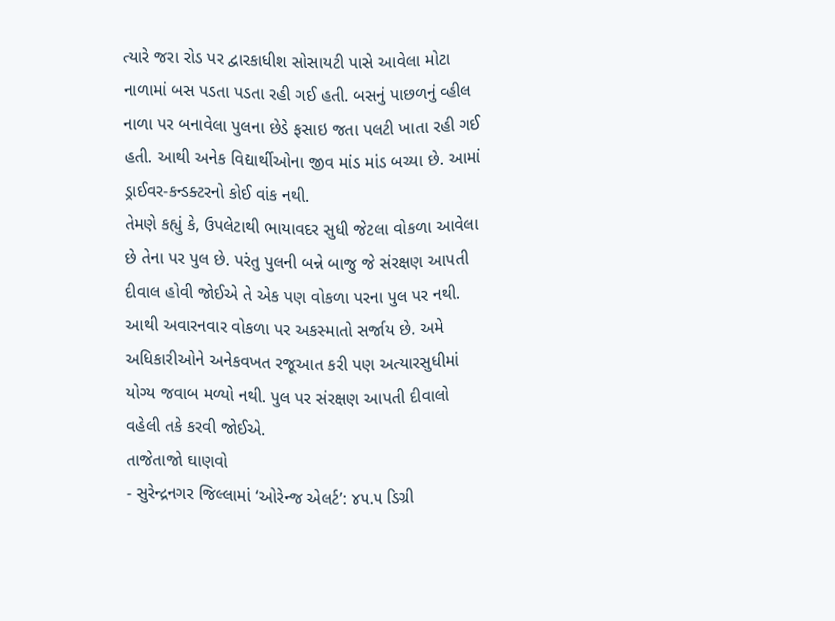ત્યારે જરા રોડ પર દ્વારકાધીશ સોસાયટી પાસે આવેલા મોટા નાળામાં બસ પડતા પડતા રહી ગઈ હતી. બસનું પાછળનું વ્હીલ નાળા પર બનાવેલા પુલના છેડે ફસાઇ જતા પલટી ખાતા રહી ગઈ હતી. આથી અનેક વિદ્યાર્થીઓના જીવ માંડ માંડ બચ્યા છે. આમાં ડ્રાઈવર-કન્ડક્ટરનો કોઈ વાંક નથી.
તેમણે કહ્યું કે, ઉપલેટાથી ભાયાવદર સુધી જેટલા વોકળા આવેલા છે તેના પર પુલ છે. પરંતુ પુલની બન્ને બાજુ જે સંરક્ષણ આપતી દીવાલ હોવી જોઈએ તે એક પણ વોકળા પરના પુલ પર નથી. આથી અવારનવાર વોકળા પર અકસ્માતો સર્જાય છે. અમે અધિકારીઓને અનેકવખત રજૂઆત કરી પણ અત્યારસુધીમાં યોગ્ય જવાબ મળ્યો નથી. પુલ પર સંરક્ષણ આપતી દીવાલો વહેલી તકે કરવી જોઈએ.
તાજેતાજો ઘાણવો
- સુરેન્દ્રનગર જિલ્લામાં ‘ઓરેન્જ એલર્ટ’: ૪૫.૫ ડિગ્રી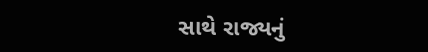સાથે રાજ્યનું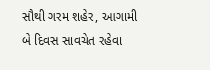સૌથી ગરમ શહેર, આગામી બે દિવસ સાવચેત રહેવા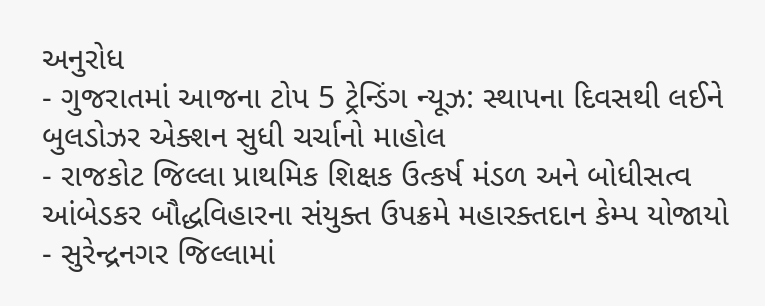અનુરોધ
- ગુજરાતમાં આજના ટોપ 5 ટ્રેન્ડિંગ ન્યૂઝ: સ્થાપના દિવસથી લઈને બુલડોઝર એક્શન સુધી ચર્ચાનો માહોલ
- રાજકોટ જિલ્લા પ્રાથમિક શિક્ષક ઉત્કર્ષ મંડળ અને બોધીસત્વ આંબેડકર બૌદ્ધવિહારના સંયુક્ત ઉપક્રમે મહારક્તદાન કેમ્પ યોજાયો
- સુરેન્દ્રનગર જિલ્લામાં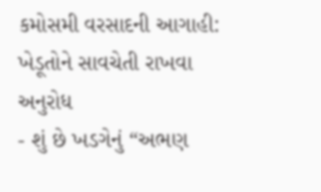કમોસમી વરસાદની આગાહી: ખેડૂતોને સાવચેતી રાખવા અનુરોધ
- શું છે ખડગેનું “અભણ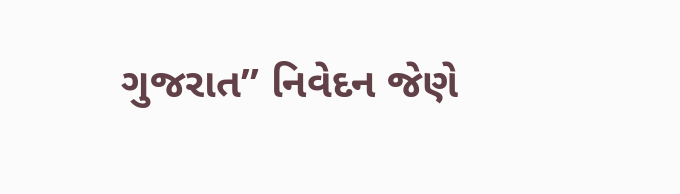ગુજરાત” નિવેદન જેણે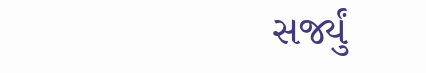સર્જ્યું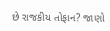છે રાજકીય તોફાન? જાણો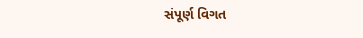સંપૂર્ણ વિગત